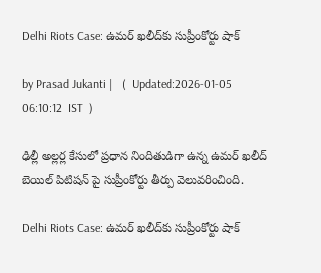Delhi Riots Case: ఉమర్ ఖలీద్‍కు సుప్రీంకోర్టు షాక్

by Prasad Jukanti |   (  Updated:2026-01-05 06:10:12  IST  )

ఢిల్లీ అల్లర్ల కేసులో ప్రధాన నిందితుడిగా ఉన్న ఉమర్ ఖలీద్ బెయిల్ పిటిషన్ పై సుప్రీంకోర్టు తీర్పు వెలువరించింది.

Delhi Riots Case: ఉమర్ ఖలీద్‍కు సుప్రీంకోర్టు షాక్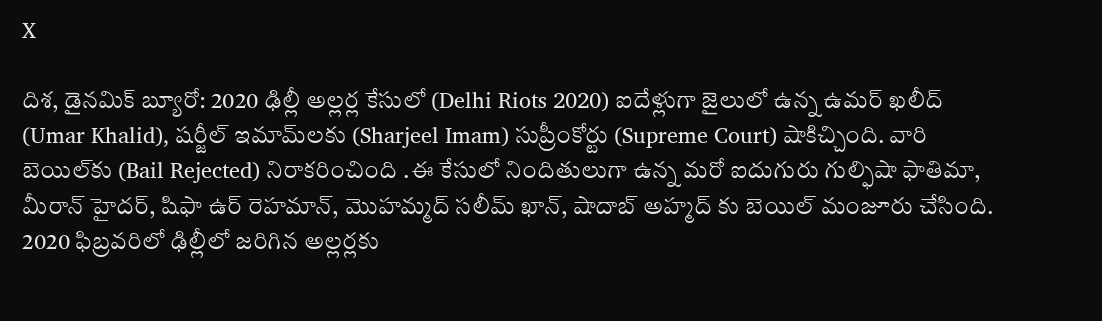X

దిశ, డైనమిక్ బ్యూరో: 2020 ఢిల్లీ అల్లర్ల కేసులో (Delhi Riots 2020) ఐదేళ్లుగా జైలులో ఉన్న ఉమర్ ఖలీద్ (Umar Khalid), షర్జీల్ ఇమామ్‍లకు (Sharjeel Imam) సుప్రీంకోర్టు (Supreme Court) షాకిచ్చింది. వారి బెయిల్‍కు (Bail Rejected) నిరాకరించింది .ఈ కేసులో నిందితులుగా ఉన్న మరో ఐదుగురు గుల్ఫిషా ఫాతిమా, మీరాన్ హైదర్, షిఫా ఉర్ రెహమాన్, మొహమ్మద్ సలీమ్ ఖాన్, షాదాబ్ అహ్మద్ కు బెయిల్ మంజూరు చేసింది. 2020 ఫిబ్రవరిలో ఢిల్లీలో జరిగిన అల్లర్లకు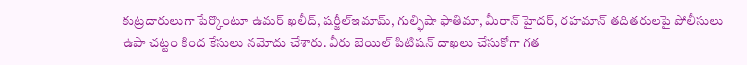కుట్రదారులుగా పేర్కొంటూ ఉమర్ ఖలీద్, షర్జీల్ఇమామ్, గుల్ఫిషా ఫాతిమా, మీరాన్ హైదర్, రహమాన్ తదితరులపై పోలీసులు ఉపా చట్టం కింద కేసులు నమోదు చేశారు. వీరు బెయిల్ పిటిషన్ దాఖలు చేసుకోగా గత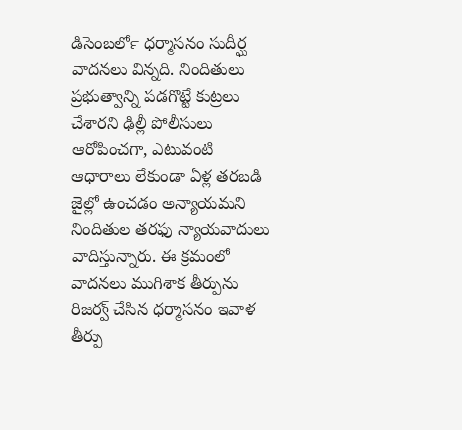డిసెంబర్‍లో ధర్మాసనం సుదీర్ఘ వాదనలు విన్నది. నిందితులు ప్రభుత్వాన్ని పడగొట్టే కుట్రలు చేశారని ఢిల్లీ పోలీసులు ఆరోపించగా, ఎటువంటి ఆధారాలు లేకుండా ఏళ్ల తరబడి జైల్లో ఉంచడం అన్యాయమని నిందితుల తరఫు న్యాయవాదులు వాదిస్తున్నారు. ఈ క్రమంలో వాదనలు ముగిశాక తీర్పును రిజర్వ్ చేసిన ధర్మాసనం ఇవాళ తీర్పు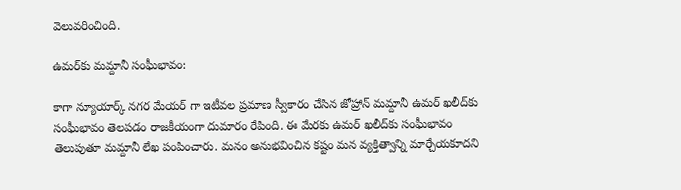వెలువరించింది.

ఉమర్‌కు మమ్దానీ సంఘీభావం:

కాగా న్యూయార్క్ నగర మేయర్ గా ఇటీవల ప్రమాణ స్వీకారం చేసిన జోహ్రాన్ మమ్దానీ ఉమర్ ఖలీద్‍కు సంఘీభావం తెలపడం రాజకీయంగా దుమారం రేపింది. ఈ మేరకు ఉమర్ ఖలీద్‌కు సంఘీభావం తెలుపుతూ మమ్దానీ లేఖ పంపించారు. మనం అనుభవించిన కష్టం మన వ్యక్తిత్వాన్ని మార్చేయకూదని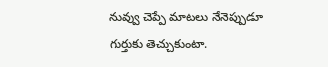నువ్వు చెప్పే మాటలు నేనెప్పుడూ గుర్తుకు తెచ్చుకుంటా.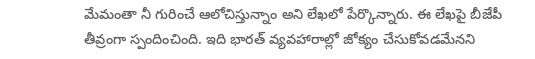మేమంతా నీ గురించే ఆలోచిస్తున్నాం అని లేఖలో పేర్కొన్నారు. ఈ లేఖపై బీజేపీ తీవ్రంగా స్పందించింది. ఇది భారత్ వ్యవహారాల్లో జోక్యం చేసుకోవడమేనని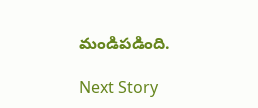మండిపడింది.

Next Story